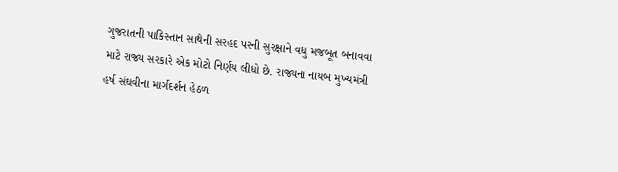ગુજરાતની પાકિસ્તાન સાથેની સરહદ પરની સુરક્ષાને વધુ મજબૂત બનાવવા માટે રાજ્ય સરકારે એક મોટો નિર્ણય લીધો છે. રાજ્યના નાયબ મુખ્યમંત્રી હર્ષ સંઘવીના માર્ગદર્શન હેઠળ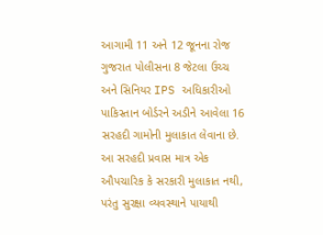આગામી 11 અને 12 જૂનના રોજ ગુજરાત પોલીસના 8 જેટલા ઉચ્ચ અને સિનિયર IPS અધિકારીઓ પાકિસ્તાન બોર્ડરને અડીને આવેલા 16 સરહદી ગામોની મુલાકાત લેવાના છે.
આ સરહદી પ્રવાસ માત્ર એક ઔપચારિક કે સરકારી મુલાકાત નથી, પરંતુ સુરક્ષા વ્યવસ્થાને પાયાથી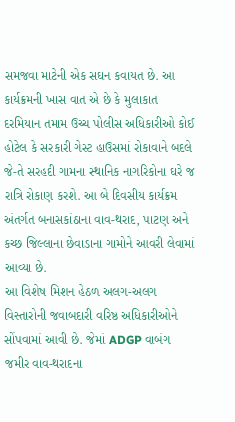સમજવા માટેની એક સઘન કવાયત છે. આ કાર્યક્રમની ખાસ વાત એ છે કે મુલાકાત દરમિયાન તમામ ઉચ્ચ પોલીસ અધિકારીઓ કોઈ હોટેલ કે સરકારી ગેસ્ટ હાઉસમાં રોકાવાને બદલે જે-તે સરહદી ગામના સ્થાનિક નાગરિકોના ઘરે જ રાત્રિ રોકાણ કરશે. આ બે દિવસીય કાર્યક્રમ અંતર્ગત બનાસકાંઠાના વાવ-થરાદ, પાટણ અને કચ્છ જિલ્લાના છેવાડાના ગામોને આવરી લેવામાં આવ્યા છે.
આ વિશેષ મિશન હેઠળ અલગ-અલગ વિસ્તારોની જવાબદારી વરિષ્ઠ અધિકારીઓને સોંપવામાં આવી છે. જેમાં ADGP વાબંગ જમીર વાવ-થરાદના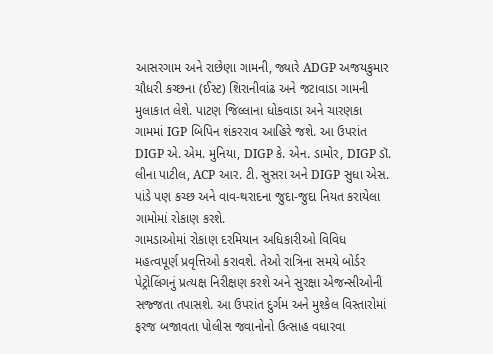આસરગામ અને રાછેણા ગામની, જ્યારે ADGP અજયકુમાર ચૌધરી કચ્છના (ઈસ્ટ) શિરાનીવાંઢ અને જટાવાડા ગામની મુલાકાત લેશે. પાટણ જિલ્લાના ધોકવાડા અને ચારણકા ગામમાં IGP બિપિન શંકરરાવ આહિરે જશે. આ ઉપરાંત DIGP એ. એમ. મુનિયા, DIGP કે. એન. ડામોર, DIGP ડૉ. લીના પાટીલ, ACP આર. ટી. સુસરા અને DIGP સુધા એસ. પાંડે પણ કચ્છ અને વાવ-થરાદના જુદા-જુદા નિયત કરાયેલા ગામોમાં રોકાણ કરશે.
ગામડાઓમાં રોકાણ દરમિયાન અધિકારીઓ વિવિધ મહત્વપૂર્ણ પ્રવૃત્તિઓ કરાવશે. તેઓ રાત્રિના સમયે બોર્ડર પેટ્રોલિંગનું પ્રત્યક્ષ નિરીક્ષણ કરશે અને સુરક્ષા એજન્સીઓની સજ્જતા તપાસશે. આ ઉપરાંત દુર્ગમ અને મુશ્કેલ વિસ્તારોમાં ફરજ બજાવતા પોલીસ જવાનોનો ઉત્સાહ વધારવા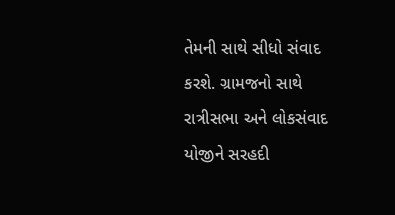તેમની સાથે સીધો સંવાદ કરશે. ગ્રામજનો સાથે રાત્રીસભા અને લોકસંવાદ યોજીને સરહદી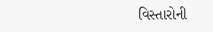વિસ્તારોની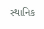સ્થાનિક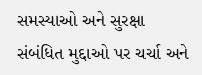સમસ્યાઓ અને સુરક્ષા સંબંધિત મુદ્દાઓ પર ચર્ચા અને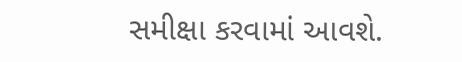સમીક્ષા કરવામાં આવશે.